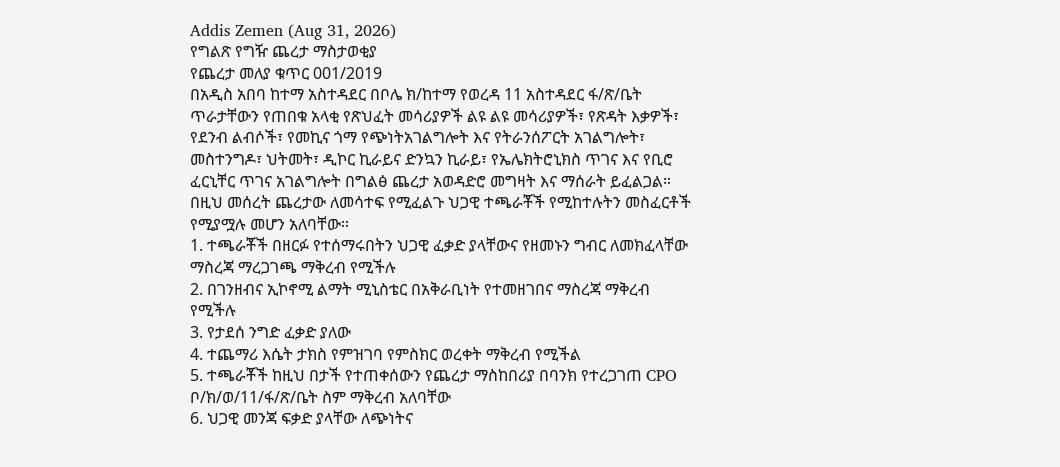Addis Zemen (Aug 31, 2026)
የግልጽ የግዥ ጨረታ ማስታወቂያ
የጨረታ መለያ ቁጥር 001/2019
በአዲስ አበባ ከተማ አስተዳደር በቦሌ ክ/ከተማ የወረዳ 11 አስተዳደር ፋ/ጽ/ቤት ጥራታቸውን የጠበቁ አላቂ የጽህፈት መሳሪያዎች ልዩ ልዩ መሳሪያዎች፣ የጽዳት እቃዎች፣ የደንብ ልብሶች፣ የመኪና ጎማ የጭነትአገልግሎት እና የትራንሰፖርት አገልግሎት፣ መስተንግዶ፣ ህትመት፣ ዲኮር ኪራይና ድንኳን ኪራይ፣ የኤሌክትሮኒክስ ጥገና እና የቢሮ ፈርኒቸር ጥገና አገልግሎት በግልፅ ጨረታ አወዳድሮ መግዛት እና ማሰራት ይፈልጋል።
በዚህ መሰረት ጨረታው ለመሳተፍ የሚፈልጉ ህጋዊ ተጫራቾች የሚከተሉትን መስፈርቶች የሚያሟሉ መሆን አለባቸው።
1. ተጫራቾች በዘርፉ የተሰማሩበትን ህጋዊ ፈቃድ ያላቸውና የዘመኑን ግብር ለመክፈላቸው ማስረጃ ማረጋገጫ ማቅረብ የሚችሉ
2. በገንዘብና ኢኮኖሚ ልማት ሚኒስቴር በአቅራቢነት የተመዘገበና ማስረጃ ማቅረብ የሚችሉ
3. የታደሰ ንግድ ፈቃድ ያለው
4. ተጨማሪ እሴት ታክስ የምዝገባ የምስክር ወረቀት ማቅረብ የሚችል
5. ተጫራቾች ከዚህ በታች የተጠቀሰውን የጨረታ ማስከበሪያ በባንክ የተረጋገጠ CPO ቦ/ክ/ወ/11/ፋ/ጽ/ቤት ስም ማቅረብ አለባቸው
6. ህጋዊ መንጃ ፍቃድ ያላቸው ለጭነትና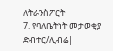ለትራንስፖርት
7. የባለቤትነት መታወቂያ ድብተር/ሊብሬ|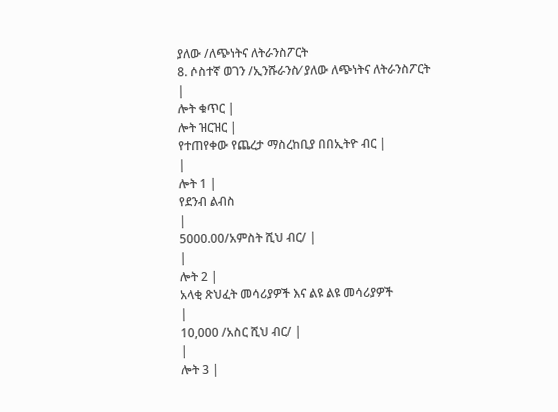ያለው /ለጭነትና ለትራንስፖርት
8. ሶስተኛ ወገን /ኢንሹራንስ⁄ ያለው ለጭነትና ለትራንስፖርት
|
ሎት ቁጥር |
ሎት ዝርዝር |
የተጠየቀው የጨረታ ማስረከቢያ በበኢትዮ ብር |
|
ሎት 1 |
የደንብ ልብስ
|
5000.00/አምስት ሺህ ብር/ |
|
ሎት 2 |
አላቂ ጽህፈት መሳሪያዎች እና ልዩ ልዩ መሳሪያዎች
|
10,000 /አስር ሺህ ብር/ |
|
ሎት 3 |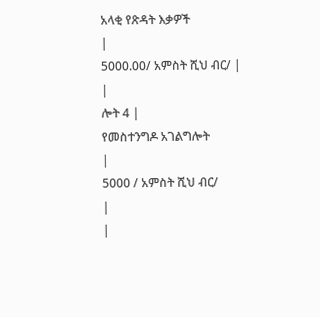አላቂ የጽዳት እቃዎች
|
5000.00/ አምስት ሺህ ብር/ |
|
ሎት 4 |
የመስተንግዶ አገልግሎት
|
5000 / አምስት ሺህ ብር/
|
|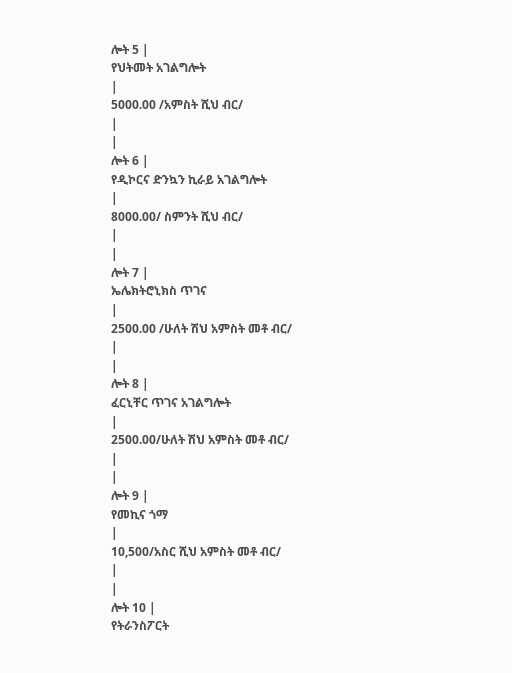ሎት 5 |
የህትመት አገልግሎት
|
5000.00 /አምስት ሺህ ብር/
|
|
ሎት 6 |
የዲኮርና ድንኳን ኪራይ አገልግሎት
|
8000.00/ ስምንት ሺህ ብር/
|
|
ሎት 7 |
ኤሌክትሮኒክስ ጥገና
|
2500.00 /ሁለት ሽህ አምስት መቶ ብር/
|
|
ሎት 8 |
ፈርኒቸር ጥገና አገልግሎት
|
2500.00/ሁለት ሽህ አምስት መቶ ብር/
|
|
ሎት 9 |
የመኪና ጎማ
|
10,500/አስር ሺህ አምስት መቶ ብር/
|
|
ሎት 10 |
የትራንስፖርት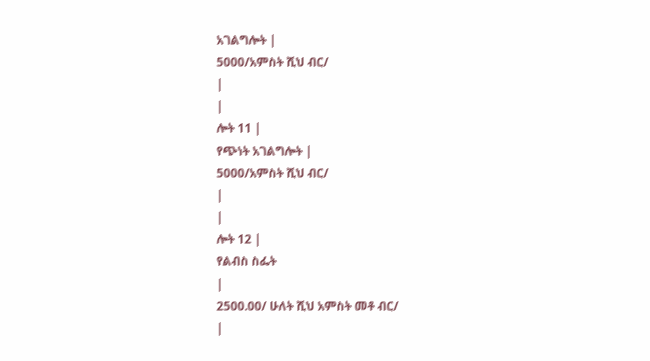አገልግሎት |
5000/አምስት ሺህ ብር/
|
|
ሎት 11 |
የጭነት አገልግሎት |
5000/አምስት ሺህ ብር/
|
|
ሎት 12 |
የልብስ ስፌት
|
2500.00/ ሁለት ሺህ አምስት መቶ ብር/
|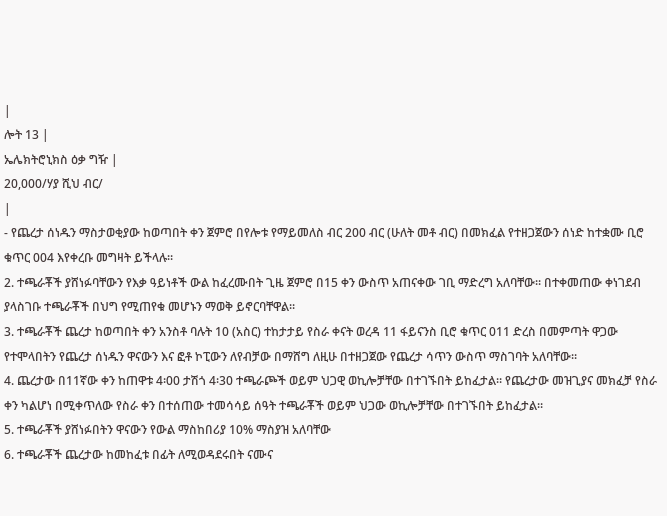|
ሎት 13 |
ኤሌክትሮኒክስ ዕቃ ግዥ |
20,000/ሃያ ሺህ ብር/
|
- የጨረታ ሰነዱን ማስታወቂያው ከወጣበት ቀን ጀምሮ በየሎቱ የማይመለስ ብር 200 ብር (ሁለት መቶ ብር) በመክፈል የተዘጋጀውን ሰነድ ከተቋሙ ቢሮ ቁጥር 004 እየቀረቡ መግዛት ይችላሉ።
2. ተጫራቾች ያሸነፉባቸውን የእቃ ዓይነቶች ውል ከፈረሙበት ጊዜ ጀምሮ በ15 ቀን ውስጥ አጠናቀው ገቢ ማድረግ አለባቸው። በተቀመጠው ቀነገደብ ያላስገቡ ተጫራቾች በህግ የሚጠየቁ መሆኑን ማወቅ ይኖርባቸዋል።
3. ተጫራቾች ጨረታ ከወጣበት ቀን አንስቶ ባሉት 10 (አስር) ተከታታይ የስራ ቀናት ወረዳ 11 ፋይናንስ ቢሮ ቁጥር 011 ድረስ በመምጣት ዋጋው የተሞላበትን የጨረታ ሰነዱን ዋናውን እና ፎቶ ኮፒውን ለየብቻው በማሸግ ለዚሁ በተዘጋጀው የጨረታ ሳጥን ውስጥ ማስገባት አለባቸው።
4. ጨረታው በ11ኛው ቀን ከጠዋቱ 4፡00 ታሽጎ 4፡30 ተጫራጮች ወይም ህጋዊ ወኪሎቻቸው በተገኙበት ይከፈታል። የጨረታው መዝጊያና መክፈቻ የስራ ቀን ካልሆነ በሚቀጥለው የስራ ቀን በተሰጠው ተመሳሳይ ሰዓት ተጫራቾች ወይም ህጋው ወኪሎቻቸው በተገኙበት ይከፈታል።
5. ተጫራቾች ያሸነፉበትን ዋናውን የውል ማስከበሪያ 10% ማስያዝ አለባቸው
6. ተጫራቾች ጨረታው ከመከፈቱ በፊት ለሚወዳደሩበት ናሙና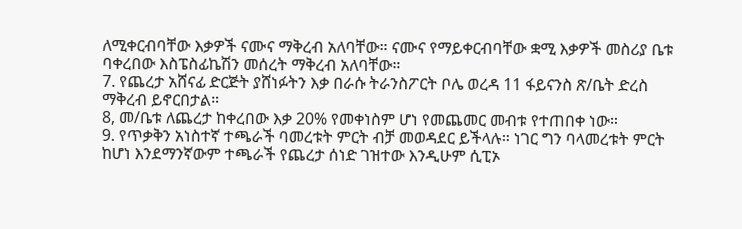ለሚቀርብባቸው እቃዎች ናሙና ማቅረብ አለባቸው። ናሙና የማይቀርብባቸው ቋሚ እቃዎች መስሪያ ቤቱ ባቀረበው እስፔስፊኬሽን መሰረት ማቅረብ አለባቸው።
7. የጨረታ አሸናፊ ድርጅት ያሸነፉትን እቃ በራሱ ትራንስፖርት ቦሌ ወረዳ 11 ፋይናንስ ጽ/ቤት ድረስ ማቅረብ ይኖርበታል።
8, መ/ቤቱ ለጨረታ ከቀረበው እቃ 20% የመቀነስም ሆነ የመጨመር መብቱ የተጠበቀ ነው።
9. የጥቃቅን አነስተኛ ተጫራች ባመረቱት ምርት ብቻ መወዳደር ይችላሉ። ነገር ግን ባላመረቱት ምርት ከሆነ እንደማንኛውም ተጫራች የጨረታ ሰነድ ገዝተው እንዲሁም ሲፒኦ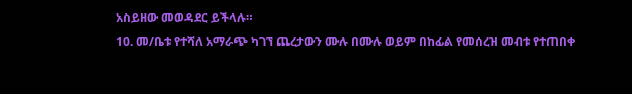አስይዘው መወዳደር ይችላሉ።
10. መ/ቤቱ የተሻለ አማራጭ ካገኘ ጨረታውን ሙሉ በሙሉ ወይም በከፊል የመሰረዝ መብቱ የተጠበቀ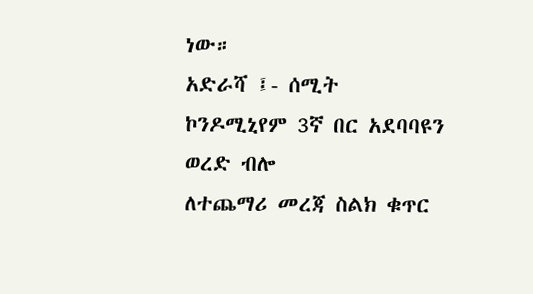ነው።
አድራሻ ፤- ሰሚት ኮንዶሚኒየም 3ኛ በር አደባባዩን ወረድ ብሎ
ለተጨማሪ መረጃ ስልክ ቁጥር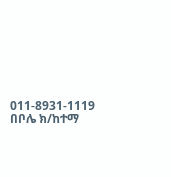011-8931-1119
በቦሌ ክ/ከተማ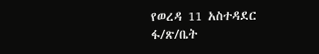የወረዳ 11 አስተዳደር ፋ/ጽ/ቤት